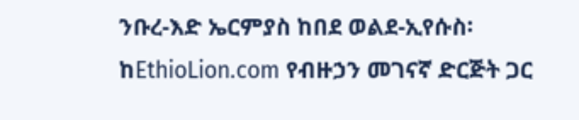ንቡረ-እድ ኤርምያስ ከበደ ወልደ-ኢየሱስ፡ ከEthioLion.com የብዙኃን መገናኛ ድርጅት ጋር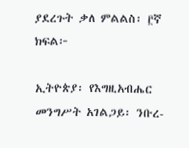ያደረጉት ቃለ ምልልስ፡ ፫ኛ ክፍል፦

ኢትዮጵያ፡ የእግዚአብሔር መንግሥት አገልጋይ፡ ንቡረ-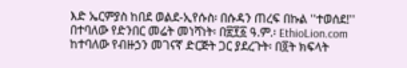እድ ኤርምያስ ከበደ ወልደ-ኢየሱስ፡ በሱዳን ጠረፍ በኩል ''ተወሰደ!'' በተባለው የድንበር መሬት መነሻነት፡ በ፳፻፩ ዓ.ም.፡ EthioLion.com ከተባለው የብዙኃን መገናኛ ድርጅት ጋር ያደረጉት፡ በ፬ት ክፍላት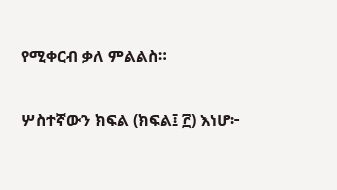የሚቀርብ ቃለ ምልልስ።

ሦስተኛውን ክፍል (ክፍል፤ ፫) እነሆ፦